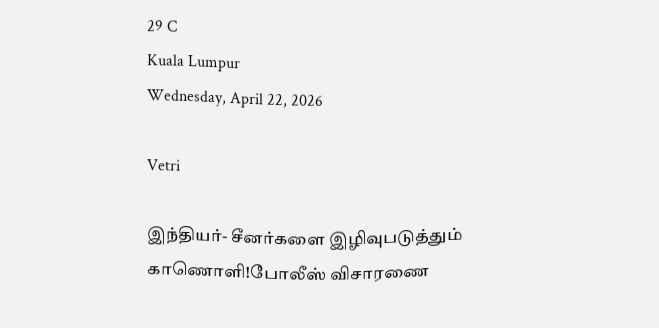29 C
Kuala Lumpur
Wednesday, April 22, 2026

Vetri

இந்தியர்- சீனர்களை இழிவுபடுத்தும் காணொளி!போலீஸ் விசாரணை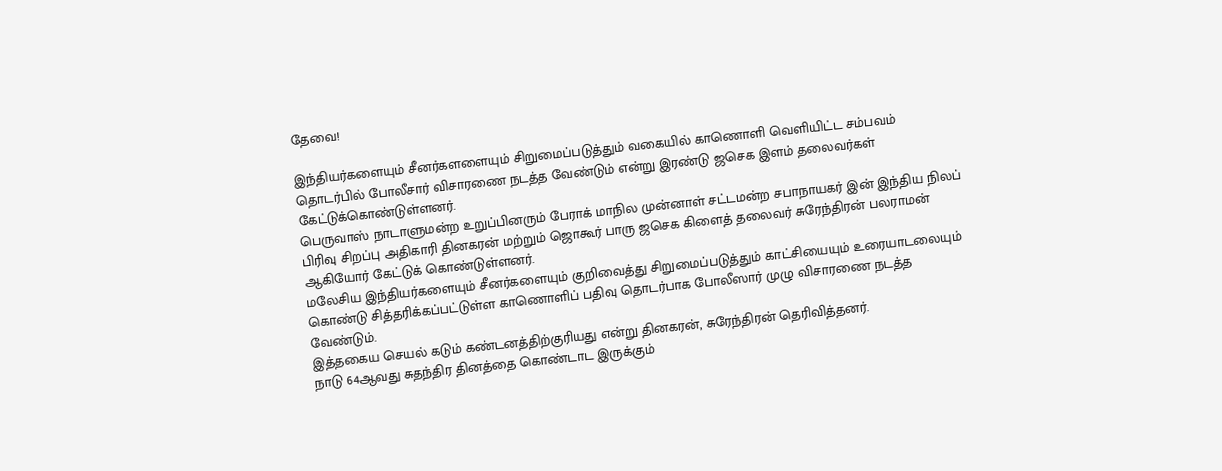தேவை!

இந்தியர்களையும் சீனர்களளையும் சிறுமைப்படுத்தும் வகையில் காணொளி வெளியிட்ட சம்பவம் தொடர்பில் போலீசார் விசாரணை நடத்த வேண்டும் என்று இரண்டு ஜசெக இளம் தலைவர்கள் கேட்டுக்கொண்டுள்ளனர்.
பெருவாஸ் நாடாளுமன்ற உறுப்பினரும் பேராக் மாநில முன்னாள் சட்டமன்ற சபாநாயகர் இன் இந்திய நிலப் பிரிவு சிறப்பு அதிகாரி தினகரன் மற்றும் ஜொகூர் பாரு ஜசெக கிளைத் தலைவர் சுரேந்திரன் பலராமன் ஆகியோர் கேட்டுக் கொண்டுள்ளனர்.
மலேசிய இந்தியர்களையும் சீனர்களையும் குறிவைத்து சிறுமைப்படுத்தும் காட்சியையும் உரையாடலையும் கொண்டு சித்தரிக்கப்பட்டுள்ள காணொளிப் பதிவு தொடர்பாக போலீஸார் முழு விசாரணை நடத்த வேண்டும்.
இத்தகைய செயல் கடும் கண்டனத்திற்குரியது என்று தினகரன், சுரேந்திரன் தெரிவித்தனர்.
நாடு 64ஆவது சுதந்திர தினத்தை கொண்டாட இருக்கும்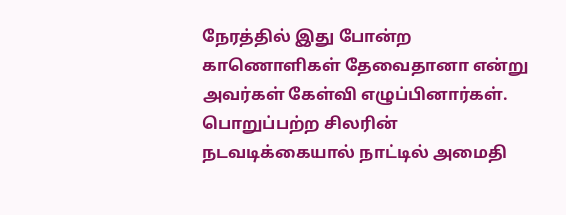நேரத்தில் இது போன்ற காணொளிகள் தேவைதானா என்று அவர்கள் கேள்வி எழுப்பினார்கள்.
பொறுப்பற்ற சிலரின் நடவடிக்கையால் நாட்டில் அமைதி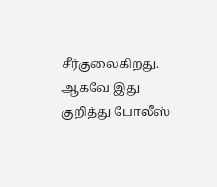சீர்குலைகிறது.
ஆகவே இது குறித்து போலீஸ்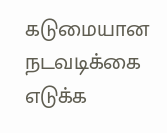கடுமையான நடவடிக்கை எடுக்க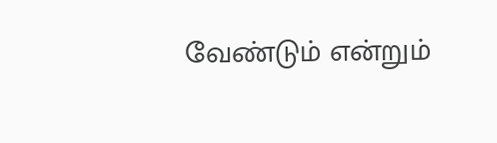வேண்டும் என்றும்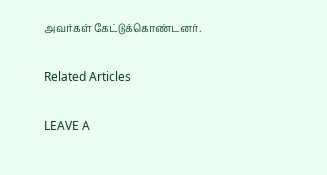அவர்கள் கேட்டுக்கொண்டனர்.

Related Articles

LEAVE A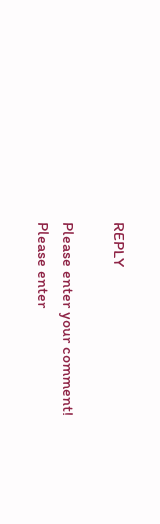REPLY

Please enter your comment!
Please enter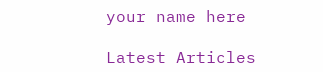your name here

Latest Articles